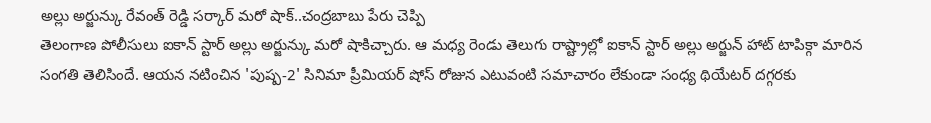అల్లు అర్జున్కు రేవంత్ రెడ్డి సర్కార్ మరో షాక్..చంద్రబాబు పేరు చెప్పి
తెలంగాణ పోలీసులు ఐకాన్ స్టార్ అల్లు అర్జున్కు మరో షాకిచ్చారు. ఆ మధ్య రెండు తెలుగు రాష్ట్రాల్లో ఐకాన్ స్టార్ అల్లు అర్జున్ హాట్ టాపిక్గా మారిన సంగతి తెలిసిందే. ఆయన నటించిన 'పుష్ప-2' సినిమా ప్రీమియర్ షోస్ రోజున ఎటువంటి సమాచారం లేకుండా సంధ్య థియేటర్ దగ్గరకు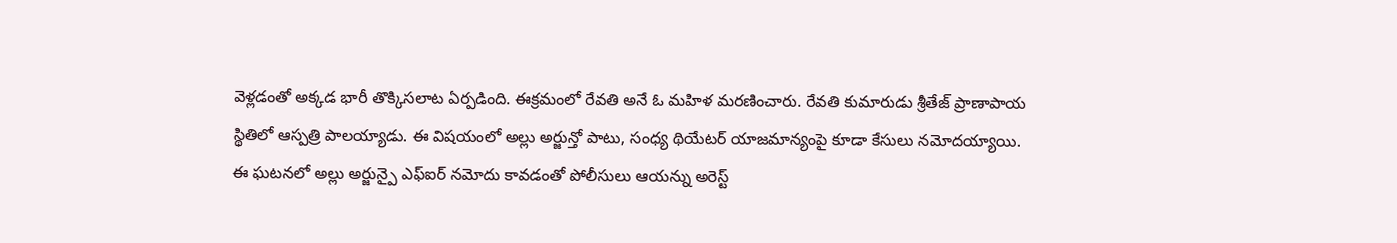వెళ్లడంతో అక్కడ భారీ తొక్కిసలాట ఏర్పడింది. ఈక్రమంలో రేవతి అనే ఓ మహిళ మరణించారు. రేవతి కుమారుడు శ్రీతేజ్ ప్రాణాపాయ స్థితిలో ఆస్పత్రి పాలయ్యాడు. ఈ విషయంలో అల్లు అర్జున్తో పాటు, సంధ్య థియేటర్ యాజమాన్యంపై కూడా కేసులు నమోదయ్యాయి.
ఈ ఘటనలో అల్లు అర్జున్పై ఎఫ్ఐర్ నమోదు కావడంతో పోలీసులు ఆయన్ను అరెస్ట్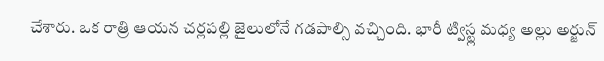చేశారు. ఒక రాత్రి ఆయన చర్లపల్లి జైలులోనే గడపాల్సి వచ్చింది. భారీ ట్విస్ట్ల మధ్య అల్లు అర్జున్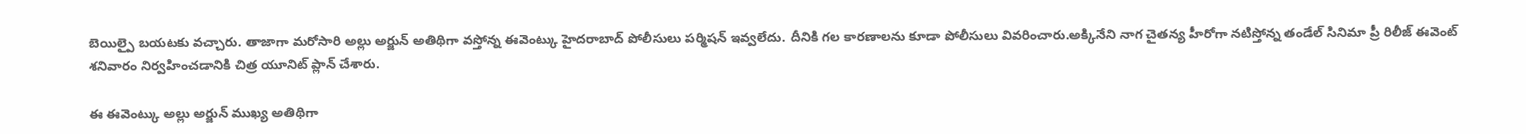బెయిల్పై బయటకు వచ్చారు. తాజాగా మరోసారి అల్లు అర్జున్ అతిథిగా వస్తోన్న ఈవెంట్కు హైదరాబాద్ పోలీసులు పర్మిషన్ ఇవ్వలేదు. దీనికి గల కారణాలను కూడా పోలీసులు వివరించారు.అక్కినేని నాగ చైతన్య హీరోగా నటిస్తోన్న తండేల్ సినిమా ప్రీ రిలీజ్ ఈవెంట్ శనివారం నిర్వహించడానికి చిత్ర యూనిట్ ప్లాన్ చేశారు.

ఈ ఈవెంట్కు అల్లు అర్జున్ ముఖ్య అతిథిగా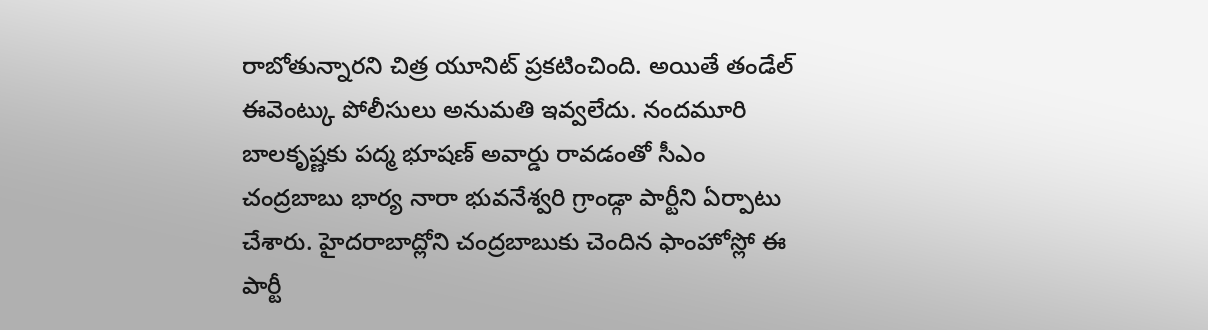రాబోతున్నారని చిత్ర యూనిట్ ప్రకటించింది. అయితే తండేల్ ఈవెంట్కు పోలీసులు అనుమతి ఇవ్వలేదు. నందమూరి బాలకృష్ణకు పద్మ భూషణ్ అవార్డు రావడంతో సీఎం చంద్రబాబు భార్య నారా భువనేశ్వరి గ్రాండ్గా పార్టీని ఏర్పాటు చేశారు. హైదరాబాద్లోని చంద్రబాబుకు చెందిన ఫాంహోస్లో ఈ పార్టీ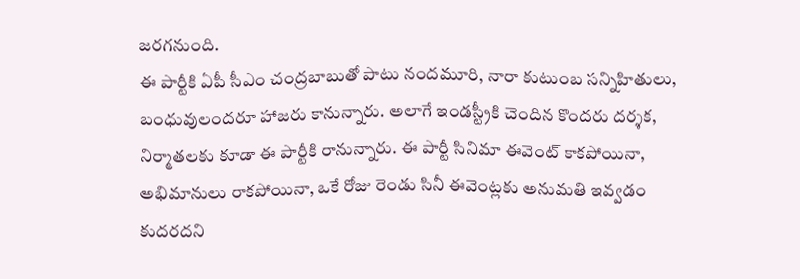జరగనుంది.
ఈ పార్టీకి ఏపీ సీఎం చంద్రబాబుతో పాటు నందమూరి, నారా కుటుంబ సన్నిహితులు, బంధువులందరూ హాజరు కానున్నారు. అలాగే ఇండస్ట్రీకి చెందిన కొందరు దర్శక, నిర్మాతలకు కూడా ఈ పార్టీకి రానున్నారు. ఈ పార్టీ సినిమా ఈవెంట్ కాకపోయినా, అభిమానులు రాకపోయినా, ఒకే రోజు రెండు సినీ ఈవెంట్లకు అనుమతి ఇవ్వడం కుదరదని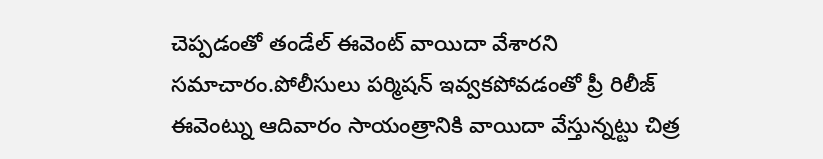చెప్పడంతో తండేల్ ఈవెంట్ వాయిదా వేశారని సమాచారం.పోలీసులు పర్మిషన్ ఇవ్వకపోవడంతో ప్రీ రిలీజ్ ఈవెంట్ను ఆదివారం సాయంత్రానికి వాయిదా వేస్తున్నట్టు చిత్ర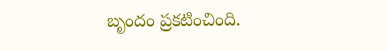బృందం ప్రకటించింది.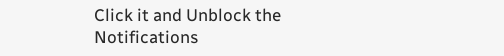Click it and Unblock the Notifications